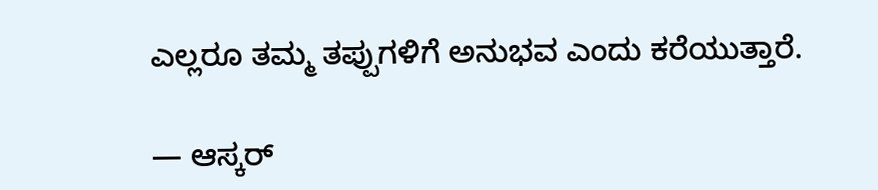ಎಲ್ಲರೂ ತಮ್ಮ ತಪ್ಪುಗಳಿಗೆ ಅನುಭವ ಎಂದು ಕರೆಯುತ್ತಾರೆ.

— ಆಸ್ಕರ್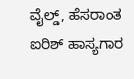ವೈಲ್ಡ್, ಹೆಸರಾಂತ ಐರಿಶ್ ಹಾಸ್ಯಗಾರ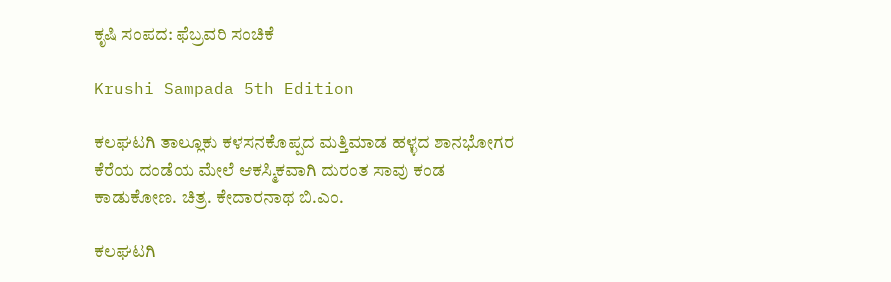ಕೃಷಿ ಸಂಪದ: ಫೆಬ್ರವರಿ ಸಂಚಿಕೆ

Krushi Sampada 5th Edition

ಕಲಘಟಗಿ ತಾಲ್ಲೂಕು ಕಳಸನಕೊಪ್ಪದ ಮತ್ತಿಮಾಡ ಹಳ್ಳದ ಶಾನಭೋಗರ ಕೆರೆಯ ದಂಡೆಯ ಮೇಲೆ ಆಕಸ್ಮಿಕವಾಗಿ ದುರಂತ ಸಾವು ಕಂಡ ಕಾಡುಕೋಣ. ಚಿತ್ರ. ಕೇದಾರನಾಥ ಬಿ.ಎಂ.

ಕಲಘಟಗಿ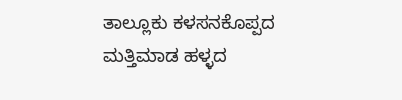ತಾಲ್ಲೂಕು ಕಳಸನಕೊಪ್ಪದ ಮತ್ತಿಮಾಡ ಹಳ್ಳದ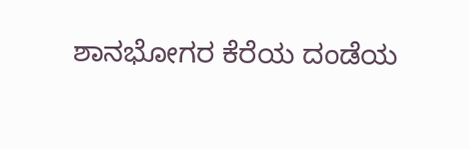ಶಾನಭೋಗರ ಕೆರೆಯ ದಂಡೆಯ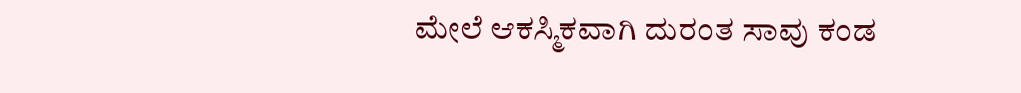ಮೇಲೆ ಆಕಸ್ಮಿಕವಾಗಿ ದುರಂತ ಸಾವು ಕಂಡ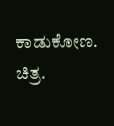ಕಾಡುಕೋಣ. ಚಿತ್ರ.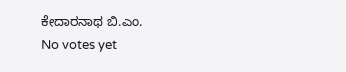ಕೇದಾರನಾಥ ಬಿ.ಎಂ.
No votes yet